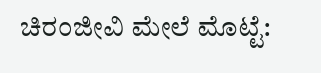ಚಿರಂಜೀವಿ ಮೇಲೆ ಮೊಟ್ಟೆ: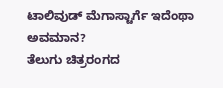ಟಾಲಿವುಡ್ ಮೆಗಾಸ್ಟಾರ್ಗೆ ಇದೆಂಥಾ ಅವಮಾನ?
ತೆಲುಗು ಚಿತ್ರರಂಗದ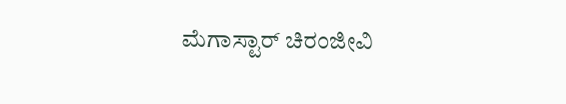ಮೆಗಾಸ್ಟಾರ್ ಚಿರಂಜೀವಿ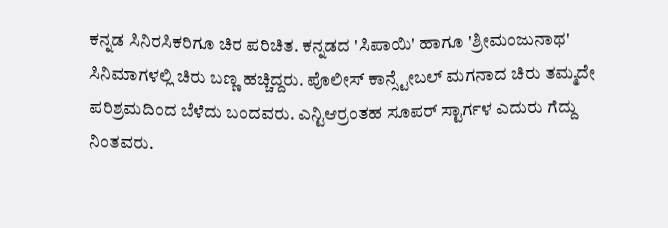ಕನ್ನಡ ಸಿನಿರಸಿಕರಿಗೂ ಚಿರ ಪರಿಚಿತ. ಕನ್ನಡದ 'ಸಿಪಾಯಿ' ಹಾಗೂ 'ಶ್ರೀಮಂಜುನಾಥ' ಸಿನಿಮಾಗಳಲ್ಲಿ ಚಿರು ಬಣ್ಣ ಹಚ್ಚಿದ್ದರು. ಪೊಲೀಸ್ ಕಾನ್ಸ್ಟೇಬಲ್ ಮಗನಾದ ಚಿರು ತಮ್ಮದೇ ಪರಿಶ್ರಮದಿಂದ ಬೆಳೆದು ಬಂದವರು. ಎನ್ಟಿಆರ್ರಂತಹ ಸೂಪರ್ ಸ್ಟಾರ್ಗಳ ಎದುರು ಗೆದ್ದು ನಿಂತವರು.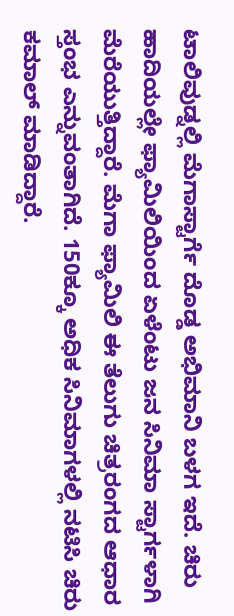ಟಾಲಿವುಡ್ನಲ್ಲಿ ಮೆಗಾಸ್ಟಾರ್ಗೆ ದೊಡ್ಡ ಅಭಿಮಾನಿ ಬಳಗ ಇದೆ. ಚಿರು ಹಾದಿಯಲ್ಲೇ ಫ್ಯಾಮಿಲಿಯಿಂದ ಏಳೆಂಟು ಜನ ಸಿನಿಮಾ ಸ್ಟಾರ್ಗಳಾಗಿ ಮೆರೆಯುತ್ತಿದ್ದಾರೆ. ಮೆಗಾ ಫ್ಯಾಮಿಲಿ ಈ ತೆಲುಗು ಚಿತ್ರರಂಗದ ಆಧಾರ ಸ್ತಂಭ ಎನ್ನುವಂತಾಗಿದೆ. 150ಕ್ಕೂ ಅಧಿಕ ಸಿನಿಮಾಗಳಲ್ಲಿ ನಟಿಸಿ ಚಿರು ಕಮಾಲ್ ಮಾಡಿದ್ದಾರೆ.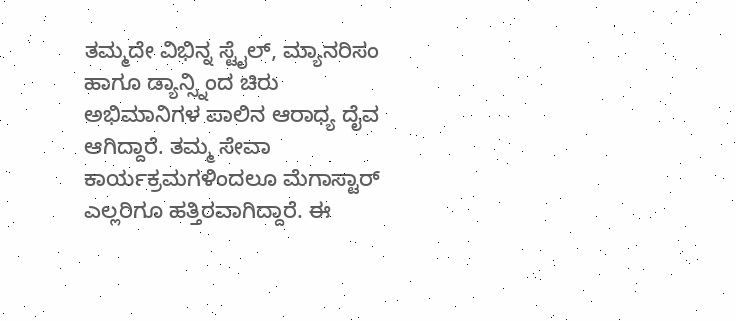ತಮ್ಮದೇ ವಿಭಿನ್ನ ಸ್ಟೈಲ್, ಮ್ಯಾನರಿಸಂ ಹಾಗೂ ಡ್ಯಾನ್ಸ್ನಿಂದ ಚಿರು ಅಭಿಮಾನಿಗಳ ಪಾಲಿನ ಆರಾಧ್ಯ ದೈವ ಆಗಿದ್ದಾರೆ. ತಮ್ಮ ಸೇವಾ ಕಾರ್ಯಕ್ರಮಗಳಿಂದಲೂ ಮೆಗಾಸ್ಟಾರ್ ಎಲ್ಲರಿಗೂ ಹತ್ತಿರವಾಗಿದ್ದಾರೆ. ಈ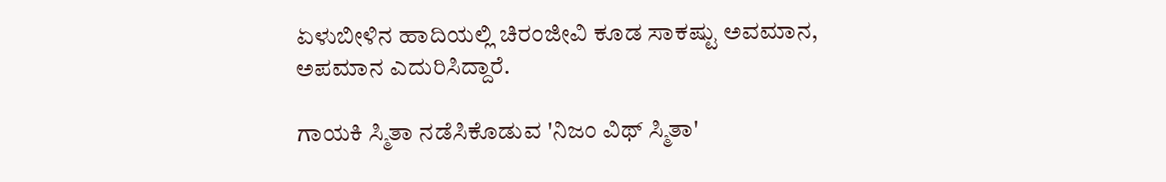ಏಳುಬೀಳಿನ ಹಾದಿಯಲ್ಲಿ ಚಿರಂಜೀವಿ ಕೂಡ ಸಾಕಷ್ಟು ಅವಮಾನ, ಅಪಮಾನ ಎದುರಿಸಿದ್ದಾರೆ.

ಗಾಯಕಿ ಸ್ಮಿತಾ ನಡೆಸಿಕೊಡುವ 'ನಿಜಂ ವಿಥ್ ಸ್ಮಿತಾ'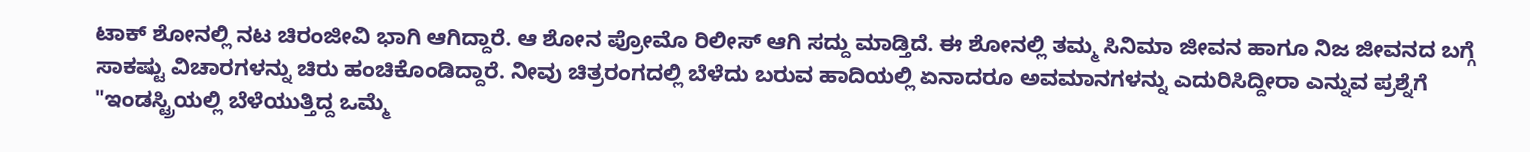ಟಾಕ್ ಶೋನಲ್ಲಿ ನಟ ಚಿರಂಜೀವಿ ಭಾಗಿ ಆಗಿದ್ದಾರೆ. ಆ ಶೋನ ಪ್ರೋಮೊ ರಿಲೀಸ್ ಆಗಿ ಸದ್ದು ಮಾಡ್ತಿದೆ. ಈ ಶೋನಲ್ಲಿ ತಮ್ಮ ಸಿನಿಮಾ ಜೀವನ ಹಾಗೂ ನಿಜ ಜೀವನದ ಬಗ್ಗೆ ಸಾಕಷ್ಟು ವಿಚಾರಗಳನ್ನು ಚಿರು ಹಂಚಿಕೊಂಡಿದ್ದಾರೆ. ನೀವು ಚಿತ್ರರಂಗದಲ್ಲಿ ಬೆಳೆದು ಬರುವ ಹಾದಿಯಲ್ಲಿ ಏನಾದರೂ ಅವಮಾನಗಳನ್ನು ಎದುರಿಸಿದ್ದೀರಾ ಎನ್ನುವ ಪ್ರಶ್ನೆಗೆ "ಇಂಡಸ್ಟ್ರಿಯಲ್ಲಿ ಬೆಳೆಯುತ್ತಿದ್ದ ಒಮ್ಮೆ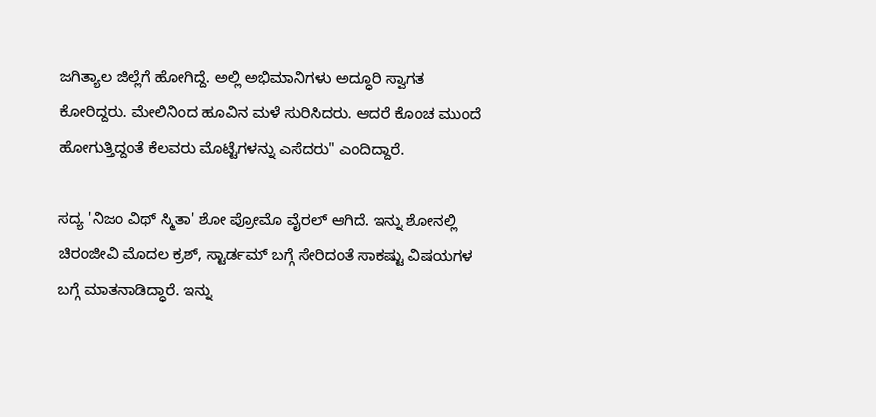ಜಗಿತ್ಯಾಲ ಜಿಲ್ಲೆಗೆ ಹೋಗಿದ್ದೆ. ಅಲ್ಲಿ ಅಭಿಮಾನಿಗಳು ಅದ್ಧೂರಿ ಸ್ವಾಗತ ಕೋರಿದ್ದರು. ಮೇಲಿನಿಂದ ಹೂವಿನ ಮಳೆ ಸುರಿಸಿದರು. ಆದರೆ ಕೊಂಚ ಮುಂದೆ ಹೋಗುತ್ತಿದ್ದಂತೆ ಕೆಲವರು ಮೊಟ್ಟೆಗಳನ್ನು ಎಸೆದರು" ಎಂದಿದ್ದಾರೆ.

ಸದ್ಯ 'ನಿಜಂ ವಿಥ್ ಸ್ಮಿತಾ' ಶೋ ಪ್ರೋಮೊ ವೈರಲ್ ಆಗಿದೆ. ಇನ್ನು ಶೋನಲ್ಲಿ ಚಿರಂಜೀವಿ ಮೊದಲ ಕ್ರಶ್, ಸ್ಟಾರ್ಡಮ್ ಬಗ್ಗೆ ಸೇರಿದಂತೆ ಸಾಕಷ್ಟು ವಿಷಯಗಳ ಬಗ್ಗೆ ಮಾತನಾಡಿದ್ಧಾರೆ. ಇನ್ನು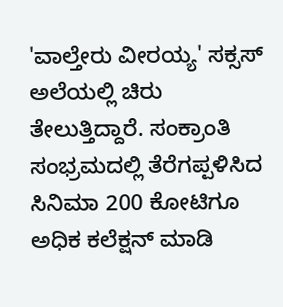'ವಾಲ್ತೇರು ವೀರಯ್ಯ' ಸಕ್ಸಸ್ ಅಲೆಯಲ್ಲಿ ಚಿರು ತೇಲುತ್ತಿದ್ದಾರೆ. ಸಂಕ್ರಾಂತಿ ಸಂಭ್ರಮದಲ್ಲಿ ತೆರೆಗಪ್ಪಳಿಸಿದ ಸಿನಿಮಾ 200 ಕೋಟಿಗೂ ಅಧಿಕ ಕಲೆಕ್ಷನ್ ಮಾಡಿ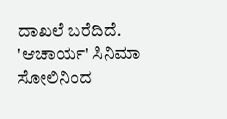ದಾಖಲೆ ಬರೆದಿದೆ. 'ಆಚಾರ್ಯ' ಸಿನಿಮಾ ಸೋಲಿನಿಂದ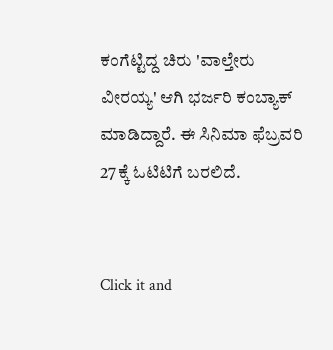ಕಂಗೆಟ್ಟಿದ್ದ ಚಿರು 'ವಾಲ್ತೇರು ವೀರಯ್ಯ' ಆಗಿ ಭರ್ಜರಿ ಕಂಬ್ಯಾಕ್ ಮಾಡಿದ್ದಾರೆ. ಈ ಸಿನಿಮಾ ಫೆಬ್ರವರಿ 27ಕ್ಕೆ ಓಟಿಟಿಗೆ ಬರಲಿದೆ.


Click it and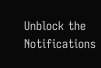Unblock the Notifications